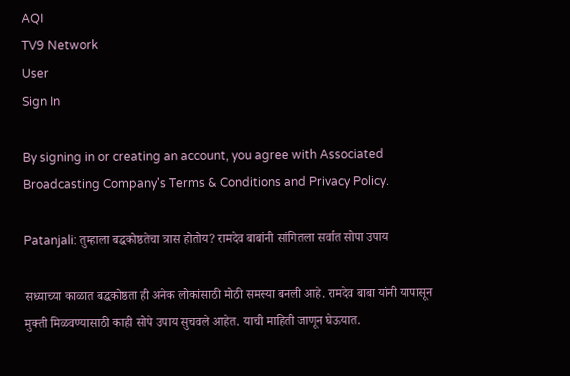AQI
TV9 Network
User
Sign In

By signing in or creating an account, you agree with Associated Broadcasting Company's Terms & Conditions and Privacy Policy.

Patanjali: तुम्हाला बद्धकोष्ठतेचा त्रास होतोय? रामदेव बाबांनी सांगितला सर्वात सोपा उपाय

सध्याच्या काळात बद्धकोष्ठता ही अनेक लोकांसाठी मोठी समस्या बनली आहे. रामदेव बाबा यांनी यापासून मुक्ती मिळवण्यासाठी काही सोपे उपाय सुचवले आहेत. याची माहिती जाणून घेऊयात.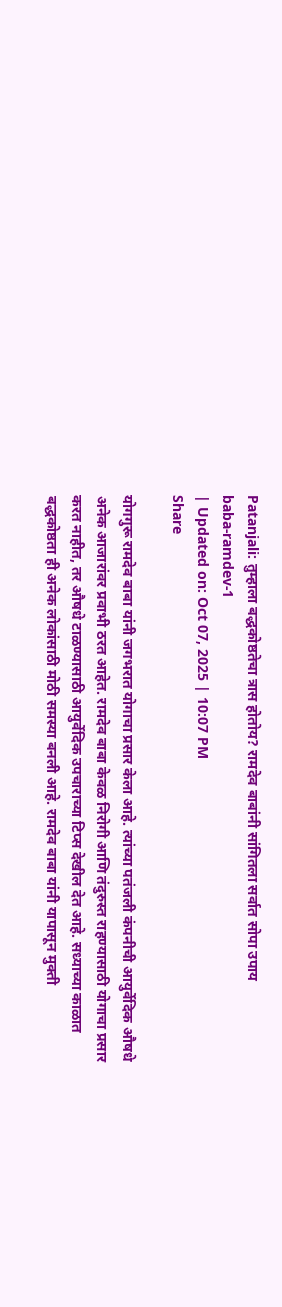Patanjali: तुम्हाला बद्धकोष्ठतेचा त्रास होतोय? रामदेव बाबांनी सांगितला सर्वात सोपा उपाय
baba-ramdev-1
| Updated on: Oct 07, 2025 | 10:07 PM
Share

योगगुरू रामदेव बाबा यांनी जगभरात योगाचा प्रसार केला आहे. त्यांच्या पतंजली कंपनीची आयुर्वेदिक औषधे अनेक आजारांवर प्रवाभी ठरत आहेत. रामदेव बाबा केवळ निरोगी आणि तंदुरुस्त राहण्यासाठी योगाचा प्रसार करत नाहीत, तर औषधे टाळण्यासाठी आयुर्वेदिक उपचाराच्या टिप्स देखील देत आहे. सध्याच्या काळात बद्धकोष्ठता ही अनेक लोकांसाठी मोठी समस्या बनली आहे. रामदेव बाबा यांनी यापासून मुक्ती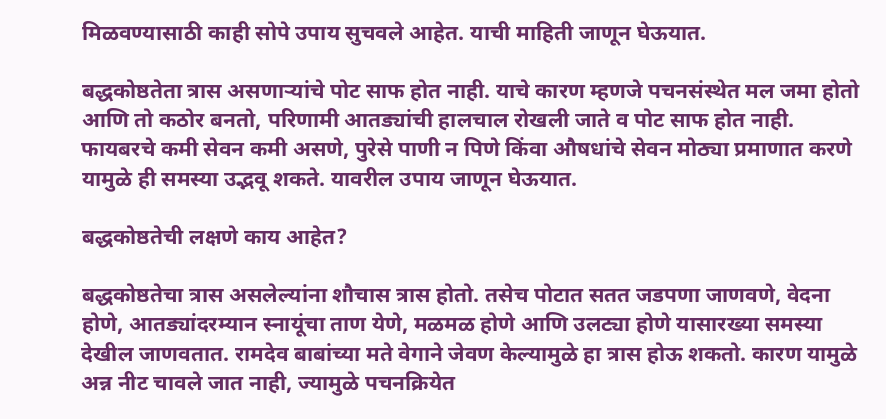मिळवण्यासाठी काही सोपे उपाय सुचवले आहेत. याची माहिती जाणून घेऊयात.

बद्धकोष्ठतेता त्रास असणाऱ्यांचे पोट साफ होत नाही. याचे कारण म्हणजे पचनसंस्थेत मल जमा होतो आणि तो कठोर बनतो, परिणामी आतड्यांची हालचाल रोखली जाते व पोट साफ होत नाही. फायबरचे कमी सेवन कमी असणे, पुरेसे पाणी न पिणे किंवा औषधांचे सेवन मोठ्या प्रमाणात करणे यामुळे ही समस्या उद्भवू शकते. यावरील उपाय जाणून घेऊयात.

बद्धकोष्ठतेची लक्षणे काय आहेत?

बद्धकोष्ठतेचा त्रास असलेल्यांना शौचास त्रास होतो. तसेच पोटात सतत जडपणा जाणवणे, वेदना होणे, आतड्यांदरम्यान स्नायूंचा ताण येणे, मळमळ होणे आणि उलट्या होणे यासारख्या समस्या देखील जाणवतात. रामदेव बाबांच्या मते वेगाने जेवण केल्यामुळे हा त्रास होऊ शकतो. कारण यामुळे अन्न नीट चावले जात नाही, ज्यामुळे पचनक्रियेत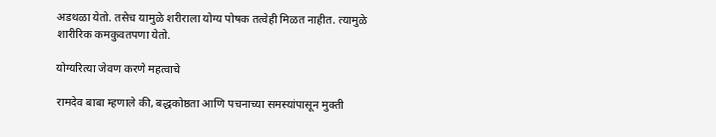अडथळा येतो. तसेच यामुळे शरीराला योग्य पोषक तत्वेही मिळत नाहीत. त्यामुळे शारीरिक कमकुवतपणा येतो.

योग्यरित्या जेवण करणे महत्वाचे

रामदेव बाबा म्हणाले की, बद्धकोष्ठता आणि पचनाच्या समस्यांपासून मुक्ती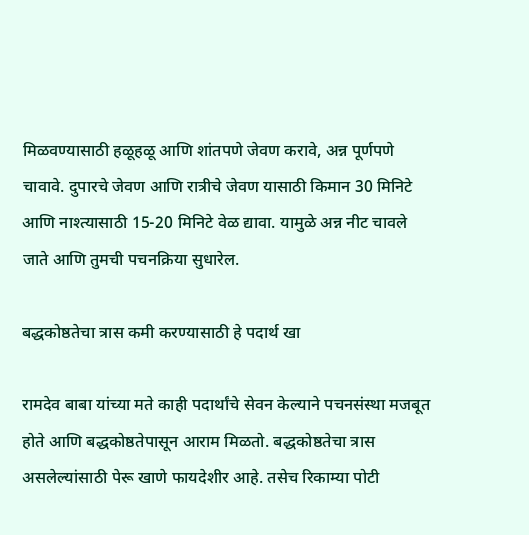मिळवण्यासाठी हळूहळू आणि शांतपणे जेवण करावे, अन्न पूर्णपणे चावावे. दुपारचे जेवण आणि रात्रीचे जेवण यासाठी किमान 30 मिनिटे आणि नाश्त्यासाठी 15-20 मिनिटे वेळ द्यावा. यामुळे अन्न नीट चावले जाते आणि तुमची पचनक्रिया सुधारेल.

बद्धकोष्ठतेचा त्रास कमी करण्यासाठी हे पदार्थ खा

रामदेव बाबा यांच्या मते काही पदार्थांचे सेवन केल्याने पचनसंस्था मजबूत होते आणि बद्धकोष्ठतेपासून आराम मिळतो. बद्धकोष्ठतेचा त्रास असलेल्यांसाठी पेरू खाणे फायदेशीर आहे. तसेच रिकाम्या पोटी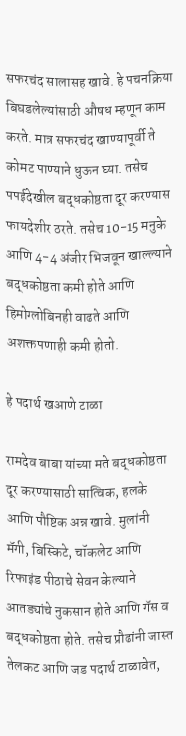सफरचंद सालासह खावे. हे पचनक्रिया बिघडलेल्यांसाठी औषध म्हणून काम करते. मात्र सफरचंद खाण्यापूर्वी ते कोमट पाण्याने धुऊन घ्या. तसेच पपईदेखील बद्धकोष्ठता दूर करण्यास फायदेशीर ठरते. तसेच 10-15 मनुके आणि 4-4 अंजीर भिजवून खाल्ल्याने बद्धकोष्ठता कमी होते आणि हिमोग्लोबिनही वाढते आणि अशक्तपणाही कमी होतो.

हे पदार्थ खआणे टाळा

रामदेव बाबा यांच्या मते बद्धकोष्ठता दूर करण्यासाठी सात्विक, हलके आणि पौष्टिक अन्न खावे. मुलांनी मॅगी, बिस्किटे, चॉकलेट आणि रिफाइंड पीठाचे सेवन केल्याने आतड्यांचे नुकसान होते आणि गॅस व बद्धकोष्ठता होते. तसेच प्रौढांनी जास्त तेलकट आणि जड पदार्थ टाळावेत,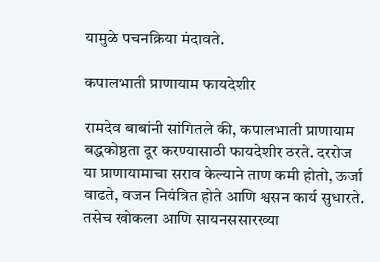यामुळे पचनक्रिया मंदावते.

कपालभाती प्राणायाम फायदेशीर

रामदेव बाबांनी सांगितले की, कपालभाती प्राणायाम बद्धकोष्ठता दूर करण्यासाठी फायदेशीर ठरते. दररोज या प्राणायामाचा सराव केल्याने ताण कमी होतो, ऊर्जा वाढते, वजन नियंत्रित होते आणि श्वसन कार्य सुधारते. तसेच खोकला आणि सायनससारख्या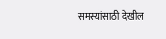समस्यांसाठी देखील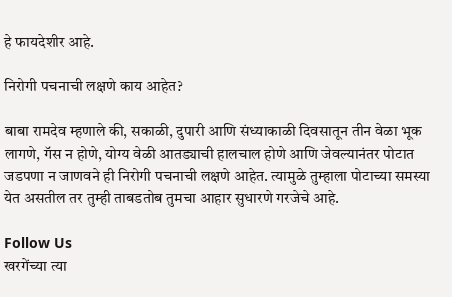हे फायदेशीर आहे.

निरोगी पचनाची लक्षणे काय आहेत?

बाबा रामदेव म्हणाले की, सकाळी, दुपारी आणि संध्याकाळी दिवसातून तीन वेळा भूक लागणे, गॅस न होणे, योग्य वेळी आतड्याची हालचाल होणे आणि जेवल्यानंतर पोटात जडपणा न जाणवने ही निरोगी पचनाची लक्षणे आहेत. त्यामुळे तुम्हाला पोटाच्या समस्या येत असतील तर तुम्ही ताबडतोब तुमचा आहार सुधारणे गरजेचे आहे.

Follow Us
खरगेंच्या त्या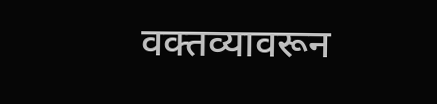वक्तव्यावरून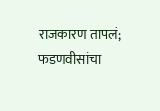राजकारण तापलं; फडणवीसांचा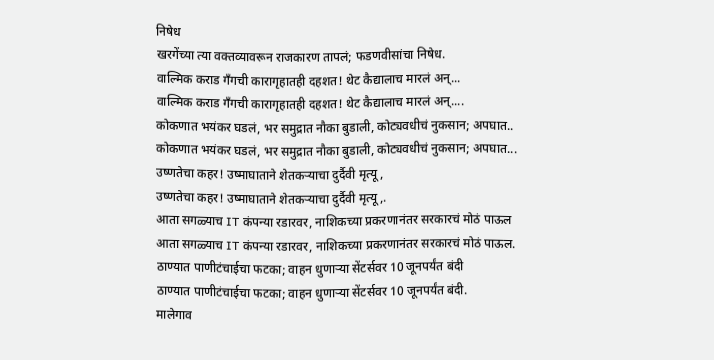निषेध
खरगेंच्या त्या वक्तव्यावरून राजकारण तापलं; फडणवीसांचा निषेध.
वाल्मिक कराड गँगची कारागृहातही दहशत! थेट कैद्यालाच मारलं अन्...
वाल्मिक कराड गँगची कारागृहातही दहशत! थेट कैद्यालाच मारलं अन्....
कोकणात भयंकर घडलं, भर समुद्रात नौका बुडाली, कोट्यवधीचं नुकसान; अपघात..
कोकणात भयंकर घडलं, भर समुद्रात नौका बुडाली, कोट्यवधीचं नुकसान; अपघात...
उष्णतेचा कहर! उष्माघाताने शेतकऱ्याचा दुर्दैवी मृत्यू,
उष्णतेचा कहर! उष्माघाताने शेतकऱ्याचा दुर्दैवी मृत्यू,.
आता सगळ्याच IT कंपन्या रडारवर, नाशिकच्या प्रकरणानंतर सरकारचं मोठं पाऊल
आता सगळ्याच IT कंपन्या रडारवर, नाशिकच्या प्रकरणानंतर सरकारचं मोठं पाऊल.
ठाण्यात पाणीटंचाईचा फटका; वाहन धुणाऱ्या सेंटर्सवर 10 जूनपर्यंत बंदी
ठाण्यात पाणीटंचाईचा फटका; वाहन धुणाऱ्या सेंटर्सवर 10 जूनपर्यंत बंदी.
मालेगाव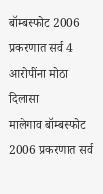बॉम्बस्फोट 2006 प्रकरणात सर्व 4 आरोपींना मोठा दिलासा
मालेगाव बॉम्बस्फोट 2006 प्रकरणात सर्व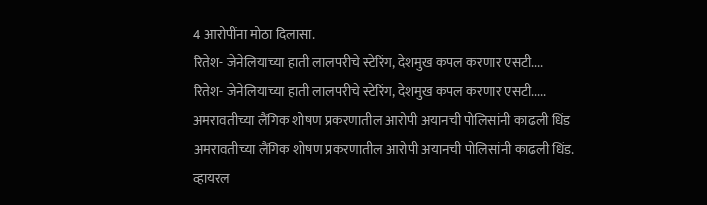4 आरोपींना मोठा दिलासा.
रितेश- जेनेलियाच्या हाती लालपरीचे स्टेरिंग, देशमुख कपल करणार एसटी....
रितेश- जेनेलियाच्या हाती लालपरीचे स्टेरिंग, देशमुख कपल करणार एसटी.....
अमरावतीच्या लैंगिक शोषण प्रकरणातील आरोपी अयानची पोलिसांनी काढली धिंड
अमरावतीच्या लैंगिक शोषण प्रकरणातील आरोपी अयानची पोलिसांनी काढली धिंड.
व्हायरल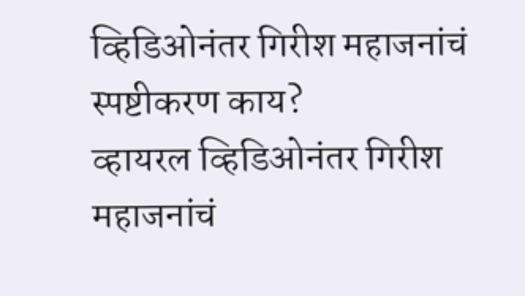व्हिडिओनंतर गिरीश महाजनांचं स्पष्टीकरण काय?
व्हायरल व्हिडिओनंतर गिरीश महाजनांचं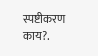स्पष्टीकरण काय?.